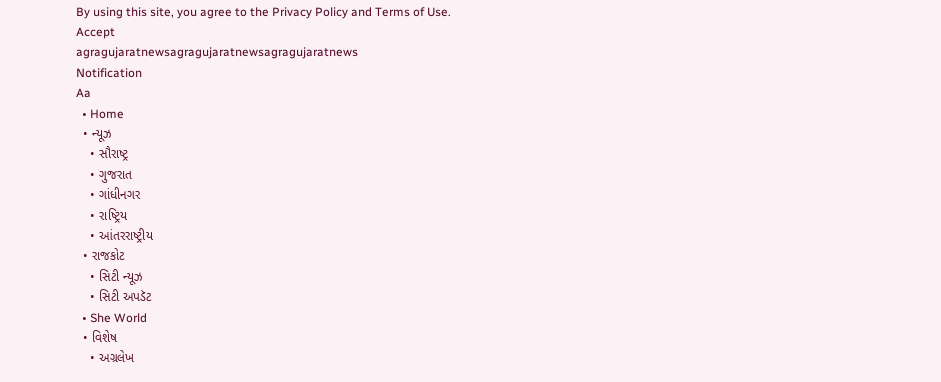By using this site, you agree to the Privacy Policy and Terms of Use.
Accept
agragujaratnewsagragujaratnewsagragujaratnews
Notification
Aa
  • Home
  • ન્યૂઝ
    • સૌરાષ્ટ્ર
    • ગુજરાત
    • ગાંધીનગર
    • રાષ્ટ્રિય
    • આંતરરાષ્ટ્રીય
  • રાજકોટ
    • સિટી ન્યૂઝ
    • સિટી અપડૅટ
  • She World
  • વિશેષ
    • અગ્રલેખ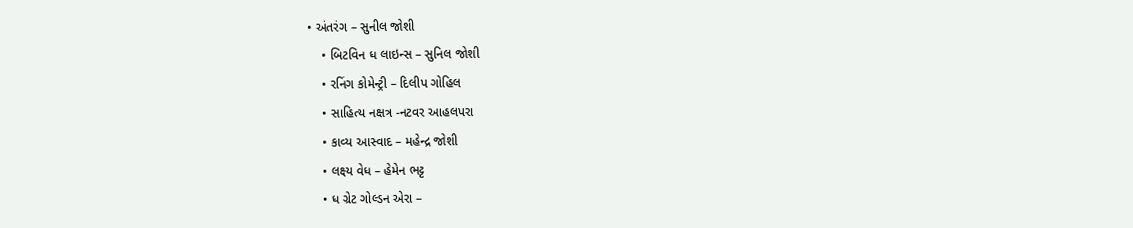• અંતરંગ – સુનીલ જોશી
    • બિટવિન ધ લાઇન્સ – સુનિલ જોશી
    • રનિંગ કોમેન્ટ્રી – દિલીપ ગોહિલ
    • સાહિત્ય નક્ષત્ર -નટવર આહલપરા
    • કાવ્ય આસ્વાદ – મહેન્દ્ર જોશી
    • લક્ષ્ય વેધ – હેમેન ભટ્ટ
    • ધ ગ્રેટ ગોલ્ડન એરા –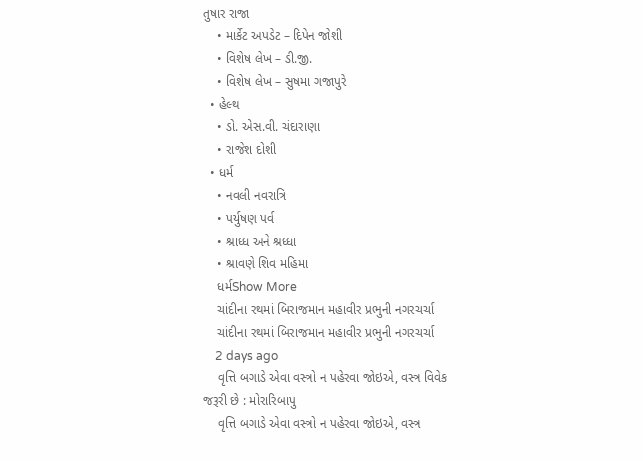તુષાર રાજા
    • માર્કેટ અપડેટ – દિપેન જોશી
    • વિશેષ લેખ – ડી.જી.
    • વિશેષ લેખ – સુષમા ગજાપુરે
  • હેલ્થ
    • ડો. એસ.વી. ચંદારાણા
    • રાજેશ દોશી
  • ધર્મ
    • નવલી નવરાત્રિ
    • પર્યુષણ પર્વ
    • શ્રાધ્ધ અને શ્રધ્ધા
    • શ્રાવણે શિવ મહિમા
    ધર્મShow More
    ચાંદીના રથમાં બિરાજમાન મહાવીર પ્રભુની નગરચર્ચા
    ચાંદીના રથમાં બિરાજમાન મહાવીર પ્રભુની નગરચર્ચા
    2 days ago
    વૃત્તિ બગાડે એવા વસ્ત્રો ન પહેરવા જોઇએ, વસ્ત્ર વિવેક જરૂરી છે : મોરારિબાપુ
    વૃત્તિ બગાડે એવા વસ્ત્રો ન પહેરવા જોઇએ, વસ્ત્ર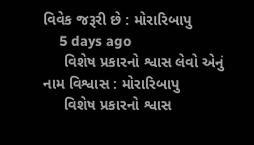વિવેક જરૂરી છે : મોરારિબાપુ
    5 days ago
     વિશેષ પ્રકારનો શ્વાસ લેવો એનું નામ વિશ્વાસ : મોરારિબાપુ
     વિશેષ પ્રકારનો શ્વાસ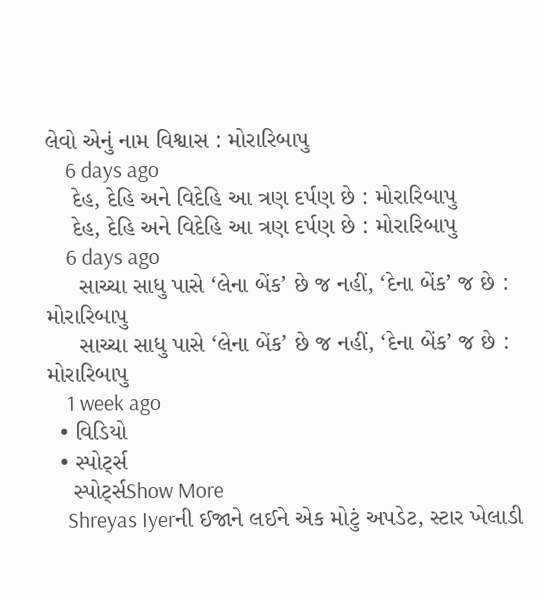લેવો એનું નામ વિશ્વાસ : મોરારિબાપુ
    6 days ago
    દેહ, દેહિ અને વિદેહિ આ ત્રણ દર્પણ છે : મોરારિબાપુ
    દેહ, દેહિ અને વિદેહિ આ ત્રણ દર્પણ છે : મોરારિબાપુ
    6 days ago
     સાચ્ચા સાધુ પાસે ‘લેના બેંક’ છે જ નહીં, ‘દેના બેંક’ જ છે : મોરારિબાપુ
     સાચ્ચા સાધુ પાસે ‘લેના બેંક’ છે જ નહીં, ‘દેના બેંક’ જ છે : મોરારિબાપુ
    1 week ago
  • વિડિયો
  • સ્પોર્ટ્સ
    સ્પોર્ટ્સShow More
    Shreyas Iyerની ઈજાને લઈને એક મોટું અપડેટ, સ્ટાર ખેલાડી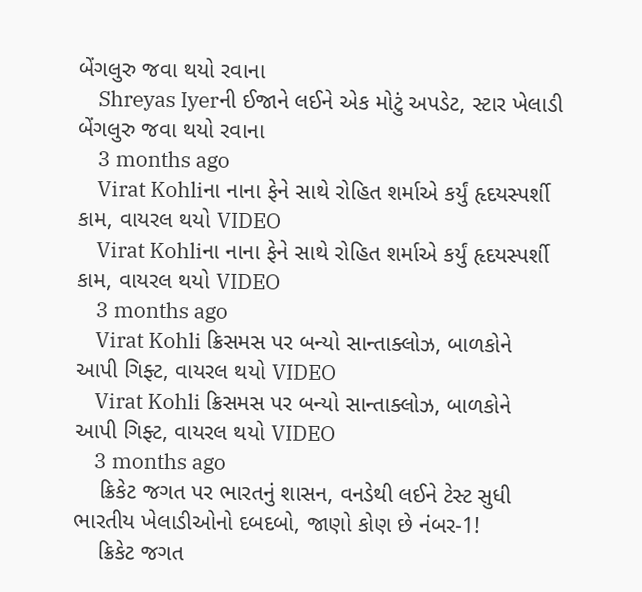બેંગલુરુ જવા થયો રવાના
    Shreyas Iyerની ઈજાને લઈને એક મોટું અપડેટ, સ્ટાર ખેલાડી બેંગલુરુ જવા થયો રવાના
    3 months ago
    Virat Kohliના નાના ફેને સાથે રોહિત શર્માએ કર્યું હૃદયસ્પર્શી કામ, વાયરલ થયો VIDEO
    Virat Kohliના નાના ફેને સાથે રોહિત શર્માએ કર્યું હૃદયસ્પર્શી કામ, વાયરલ થયો VIDEO
    3 months ago
    Virat Kohli ક્રિસમસ પર બન્યો સાન્તાક્લોઝ, બાળકોને આપી ગિફ્ટ, વાયરલ થયો VIDEO
    Virat Kohli ક્રિસમસ પર બન્યો સાન્તાક્લોઝ, બાળકોને આપી ગિફ્ટ, વાયરલ થયો VIDEO
    3 months ago
    ક્રિકેટ જગત પર ભારતનું શાસન, વનડેથી લઈને ટેસ્ટ સુધી ભારતીય ખેલાડીઓનો દબદબો, જાણો કોણ છે નંબર-1!
    ક્રિકેટ જગત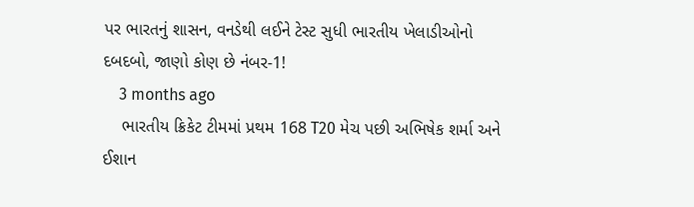પર ભારતનું શાસન, વનડેથી લઈને ટેસ્ટ સુધી ભારતીય ખેલાડીઓનો દબદબો, જાણો કોણ છે નંબર-1!
    3 months ago
    ભારતીય ક્રિકેટ ટીમમાં પ્રથમ 168 T20 મેચ પછી અભિષેક શર્મા અને ઈશાન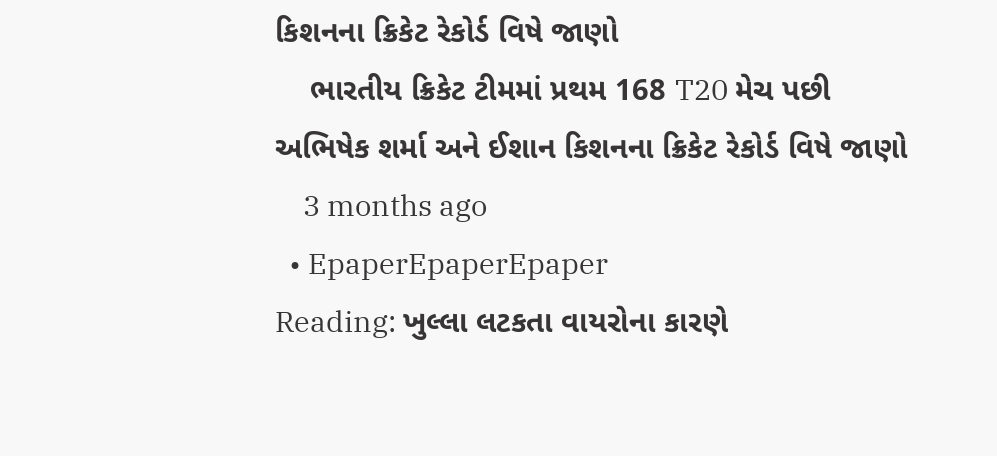કિશનના ક્રિકેટ રેકોર્ડ વિષે જાણો
    ભારતીય ક્રિકેટ ટીમમાં પ્રથમ 168 T20 મેચ પછી અભિષેક શર્મા અને ઈશાન કિશનના ક્રિકેટ રેકોર્ડ વિષે જાણો
    3 months ago
  • EpaperEpaperEpaper
Reading: ખુલ્લા લટકતા વાયરોના કારણે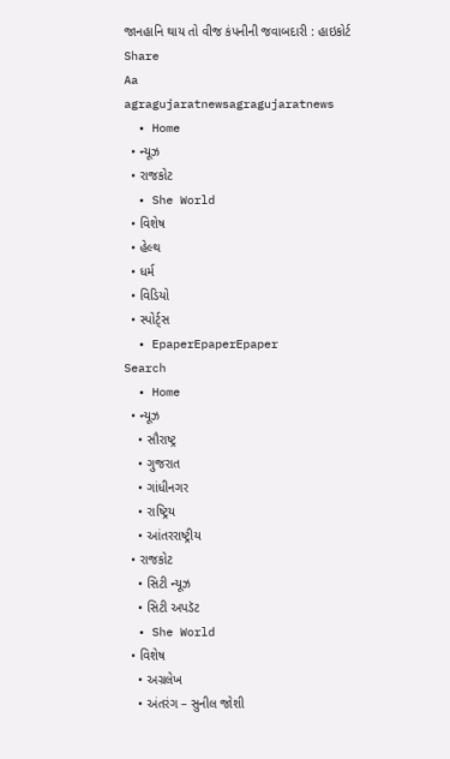જાનહાનિ થાય તો વીજ કંપનીની જવાબદારી : હાઇકોર્ટ
Share
Aa
agragujaratnewsagragujaratnews
  • Home
  • ન્યૂઝ
  • રાજકોટ
  • She World
  • વિશેષ
  • હેલ્થ
  • ધર્મ
  • વિડિયો
  • સ્પોર્ટ્સ
  • EpaperEpaperEpaper
Search
  • Home
  • ન્યૂઝ
    • સૌરાષ્ટ્ર
    • ગુજરાત
    • ગાંધીનગર
    • રાષ્ટ્રિય
    • આંતરરાષ્ટ્રીય
  • રાજકોટ
    • સિટી ન્યૂઝ
    • સિટી અપડૅટ
  • She World
  • વિશેષ
    • અગ્રલેખ
    • અંતરંગ – સુનીલ જોશી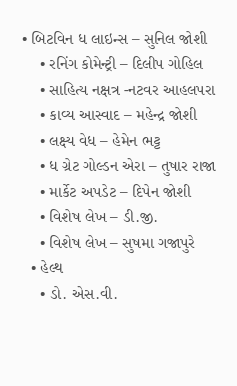• બિટવિન ધ લાઇન્સ – સુનિલ જોશી
    • રનિંગ કોમેન્ટ્રી – દિલીપ ગોહિલ
    • સાહિત્ય નક્ષત્ર -નટવર આહલપરા
    • કાવ્ય આસ્વાદ – મહેન્દ્ર જોશી
    • લક્ષ્ય વેધ – હેમેન ભટ્ટ
    • ધ ગ્રેટ ગોલ્ડન એરા – તુષાર રાજા
    • માર્કેટ અપડેટ – દિપેન જોશી
    • વિશેષ લેખ – ડી.જી.
    • વિશેષ લેખ – સુષમા ગજાપુરે
  • હેલ્થ
    • ડો. એસ.વી.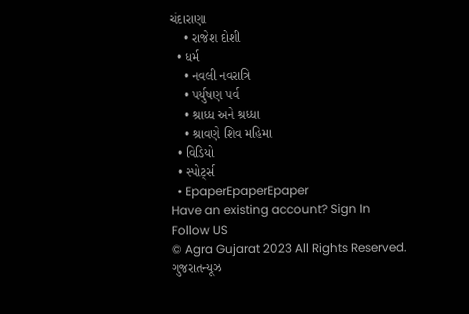ચંદારાણા
    • રાજેશ દોશી
  • ધર્મ
    • નવલી નવરાત્રિ
    • પર્યુષણ પર્વ
    • શ્રાધ્ધ અને શ્રધ્ધા
    • શ્રાવણે શિવ મહિમા
  • વિડિયો
  • સ્પોર્ટ્સ
  • EpaperEpaperEpaper
Have an existing account? Sign In
Follow US
© Agra Gujarat 2023 All Rights Reserved.
ગુજરાતન્યૂઝ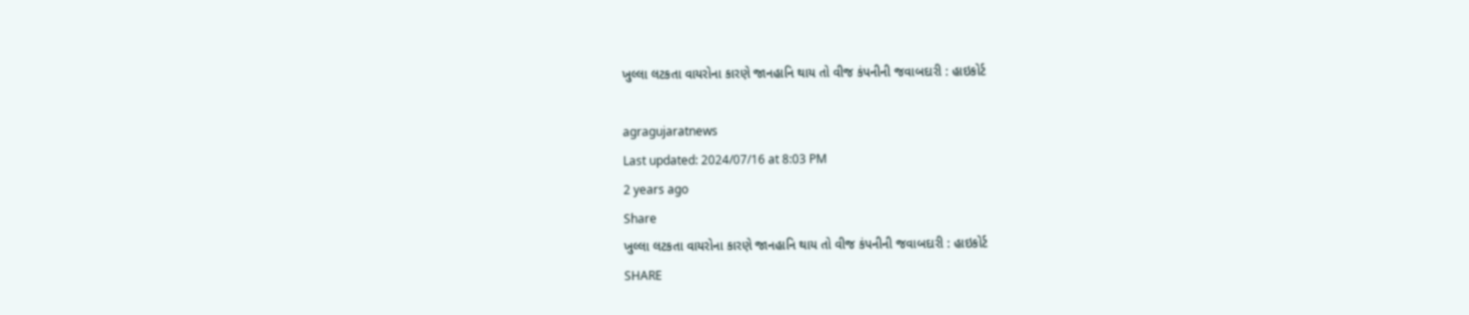ખુલ્લા લટકતા વાયરોના કારણે જાનહાનિ થાય તો વીજ કંપનીની જવાબદારી : હાઇકોર્ટ

agragujaratnews
Last updated: 2024/07/16 at 8:03 PM
2 years ago
Share
ખુલ્લા લટકતા વાયરોના કારણે જાનહાનિ થાય તો વીજ કંપનીની જવાબદારી : હાઇકોર્ટ
SHARE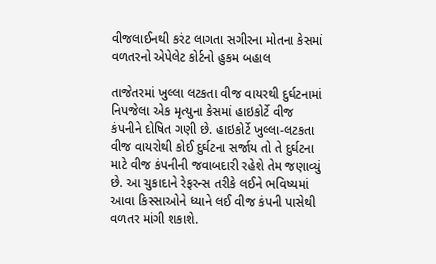વીજલાઈનથી કરંટ લાગતા સગીરના મોતના કેસમાં વળતરનો એપેલેટ કોર્ટનો હુકમ બહાલ

તાજેતરમાં ખુલ્લા લટકતા વીજ વાયરથી દુર્ઘટનામાં નિપજેલા એક મૃત્યુના કેસમાં હાઇકોર્ટે વીજ કંપનીને દોષિત ગણી છે. હાઇકોર્ટે ખુલ્લા-લટકતા વીજ વાયરોથી કોઈ દુર્ઘટના સર્જાય તો તે દુર્ઘટના માટે વીજ કંપનીની જવાબદારી રહેશે તેમ જણાવ્યું છે. આ ચુકાદાને રેફરન્સ તરીકે લઈને ભવિષ્યમાં આવા કિસ્સાઓને ધ્યાને લઈ વીજ કંપની પાસેથી વળતર માંગી શકાશે.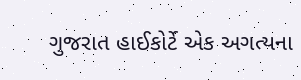ગુજરાત હાઈકોર્ટે એક અગત્યના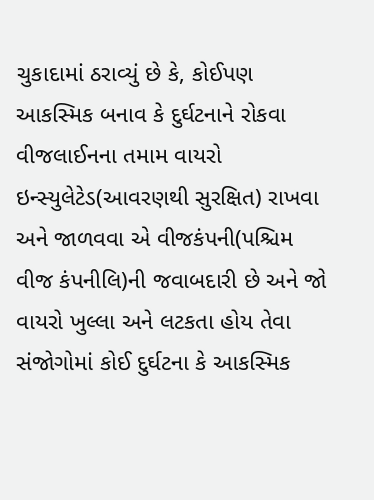ચુકાદામાં ઠરાવ્યું છે કે, કોઈપણ આકસ્મિક બનાવ કે દુર્ઘટનાને રોકવા વીજલાઈનના તમામ વાયરો ઇન્સ્યુલેટેડ(આવરણથી સુરક્ષિત) રાખવા અને જાળવવા એ વીજકંપની(પશ્ચિમ વીજ કંપનીલિ)ની જવાબદારી છે અને જો વાયરો ખુલ્લા અને લટકતા હોય તેવા સંજોગોમાં કોઈ દુર્ઘટના કે આકસ્મિક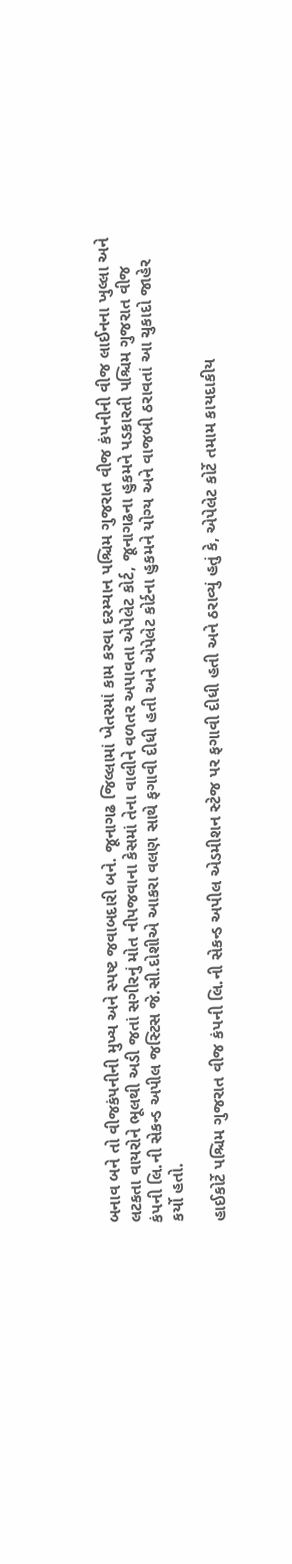બનાવ બને તો વીજકંપનીની મુખ્ય અને સ્પષ્ટ જવાબદારી બને. જૂનાગઢ જિલ્લામાં ખેતરમાં કામ કરવા દરમ્યાન પશ્ચિમ ગુજરાત વીજ કંપનીની વીજ લાઈનના ખુલ્લા અને લટકતા વાયરોને ભૂલથી અડી જતાં સગીરનું મોત નીપજવાના કેસમાં તેના વાલીને વળતર અપાવતા એપેલેટ કોર્ટ, જૂનાગઢના હુકમને પડકારતી પશ્ચિમ ગુજરાત વીજ કંપની લિ.ની સેકન્ડ અપીલ જસ્ટિસ જે.સી.દોશીએ આકરા વલણ સાથે ફગાવી દીધી હતી અને એપેલેટ કોર્ટના હુકમને યોગ્ય અને વાજબી ઠરાવતાં આ ચુકાદો જાહેર કર્યો હતો.

હાઈકોર્ટે પશ્ચિમ ગુજરાત વીજ કંપની લિ.ની સેકન્ડ અપીલ એડમીશન સ્ટેજ પર ફગાવી દીધી હતી અને ઠરાવ્યું હતું કે, એપેલેટ કોર્ટે તમામ કાયદાકીય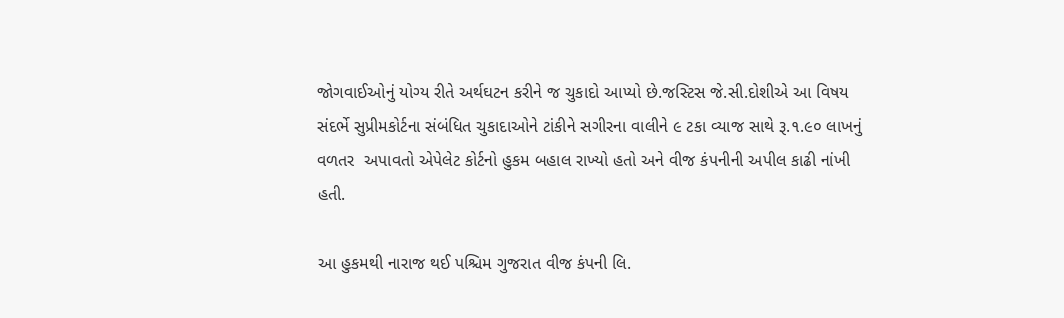જોગવાઈઓનું યોગ્ય રીતે અર્થઘટન કરીને જ ચુકાદો આપ્યો છે.જસ્ટિસ જે.સી.દોશીએ આ વિષય સંદર્ભે સુપ્રીમકોર્ટના સંબંધિત ચુકાદાઓને ટાંકીને સગીરના વાલીને ૯ ટકા વ્યાજ સાથે રૂ.૧.૯૦ લાખનું વળતર  અપાવતો એપેલેટ કોર્ટનો હુકમ બહાલ રાખ્યો હતો અને વીજ કંપનીની અપીલ કાઢી નાંખી હતી.

આ હુકમથી નારાજ થઈ પશ્ચિમ ગુજરાત વીજ કંપની લિ.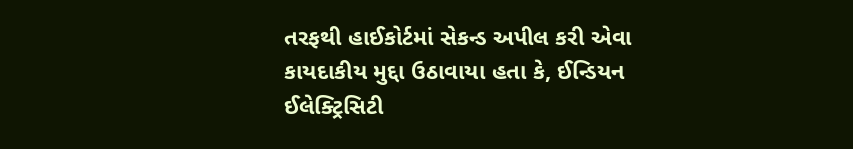તરફથી હાઈકોર્ટમાં સેકન્ડ અપીલ કરી એવા કાયદાકીય મુદ્દા ઉઠાવાયા હતા કે, ઈન્ડિયન ઈલેક્ટ્રિસિટી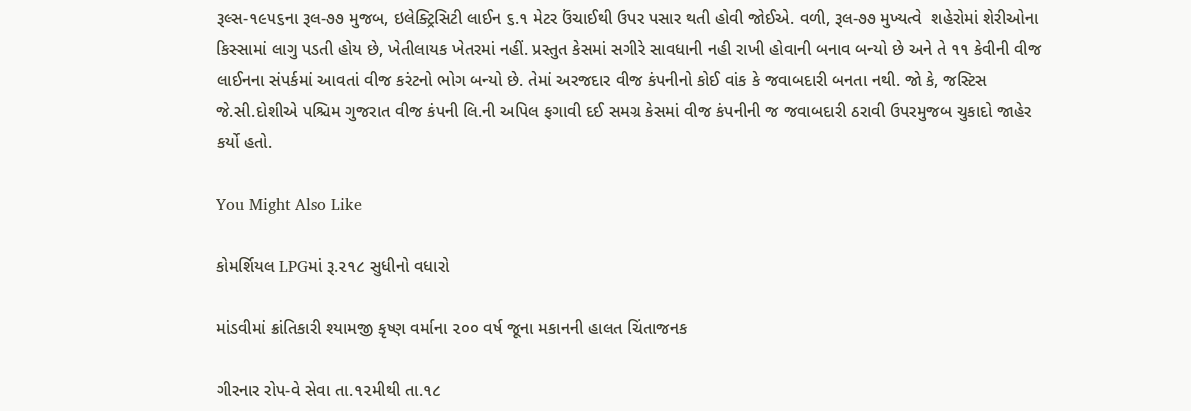રૂલ્સ-૧૯૫૬ના રૂલ-૭૭ મુજબ, ઇલેક્ટ્રિસિટી લાઈન ૬.૧ મેટર ઉંચાઈથી ઉપર પસાર થતી હોવી જોઈએ. વળી, રૂલ-૭૭ મુખ્યત્વે  શહેરોમાં શેરીઓના કિસ્સામાં લાગુ પડતી હોય છે, ખેતીલાયક ખેતરમાં નહીં. પ્રસ્તુત કેસમાં સગીરે સાવધાની નહી રાખી હોવાની બનાવ બન્યો છે અને તે ૧૧ કેવીની વીજ લાઈનના સંપર્કમાં આવતાં વીજ કરંટનો ભોગ બન્યો છે. તેમાં અરજદાર વીજ કંપનીનો કોઈ વાંક કે જવાબદારી બનતા નથી. જો કે, જસ્ટિસ જે.સી.દોશીએ પશ્ચિમ ગુજરાત વીજ કંપની લિ.ની અપિલ ફગાવી દઈ સમગ્ર કેસમાં વીજ કંપનીની જ જવાબદારી ઠરાવી ઉપરમુજબ ચુકાદો જાહેર કર્યો હતો.

You Might Also Like

કોમર્શિયલ LPGમાં રૂ.૨૧૮ સુધીનો વધારો

માંડવીમાં ક્રાંતિકારી શ્યામજી કૃષ્ણ વર્માના ૨૦૦ વર્ષ જૂના મકાનની હાલત ચિંતાજનક

ગીરનાર રોપ-વે સેવા તા.૧૨મીથી તા.૧૮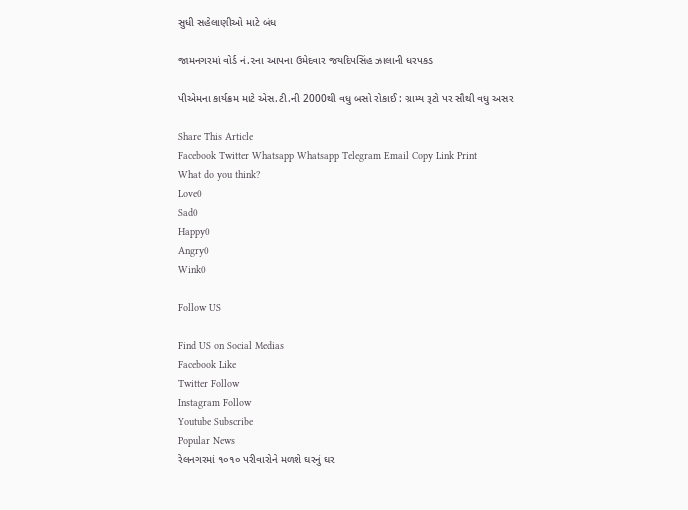સુધી સહેલાણીઓ માટે બંધ

જામનગરમાં વોર્ડ નં.૨ના આપના ઉમેદવાર જયદિપસિંહ ઝાલાની ધરપકડ

પીએમના કાર્યક્રમ માટે એસ.ટી.ની 2000થી વધુ બસો રોકાઈ : ગ્રામ્ય રૂટો પર સૌથી વધુ અસર

Share This Article
Facebook Twitter Whatsapp Whatsapp Telegram Email Copy Link Print
What do you think?
Love0
Sad0
Happy0
Angry0
Wink0

Follow US

Find US on Social Medias
Facebook Like
Twitter Follow
Instagram Follow
Youtube Subscribe
Popular News
રેલનગરમાં ૧૦૧૦ પરીવારોને મળશે ઘરનું ઘર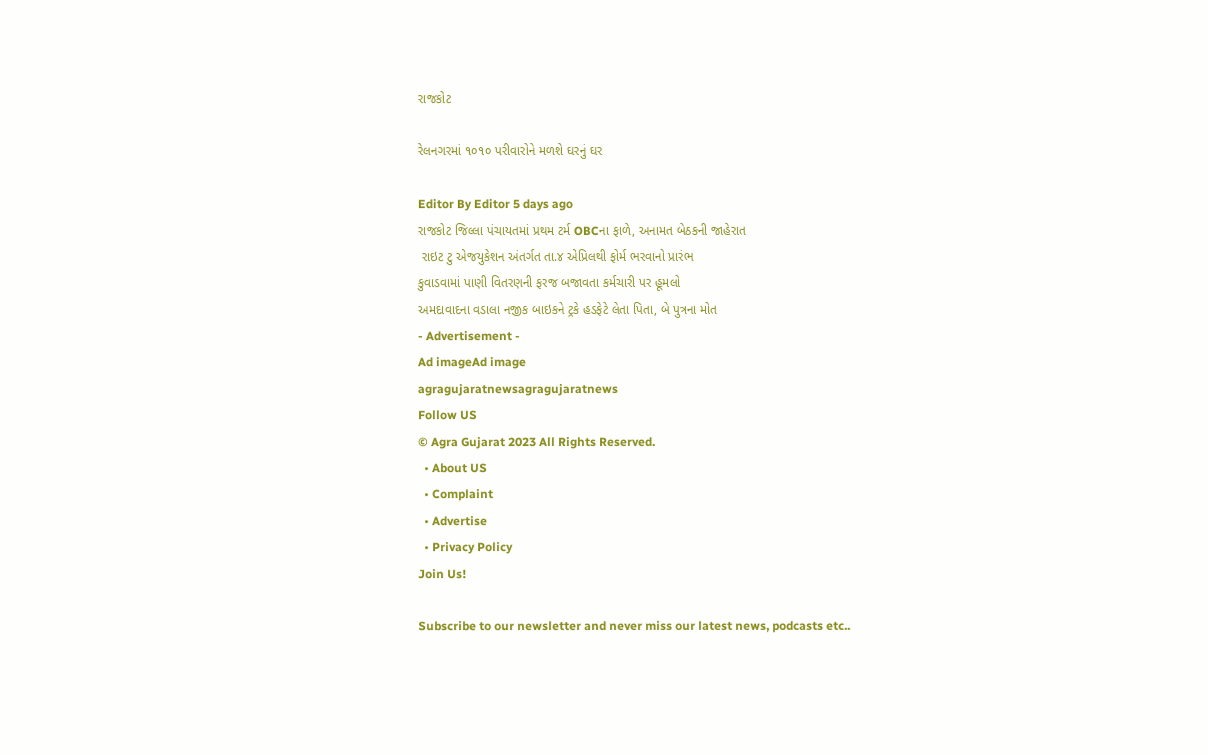રાજકોટ

રેલનગરમાં ૧૦૧૦ પરીવારોને મળશે ઘરનું ઘર

Editor By Editor 5 days ago
રાજકોટ જિલ્લા પંચાયતમાં પ્રથમ ટર્મ OBCના ફાળે, અનામત બેઠકની જાહેરાત
 રાઇટ ટુ એજયુકેશન અંતર્ગત તા.૪ એપ્રિલથી ફોર્મ ભરવાનો પ્રારંભ
કુવાડવામાં પાણી વિતરણની ફરજ બજાવતા કર્મચારી પર હૂમલો
અમદાવાદના વડાલા નજીક બાઇકને ટ્રકે હડફેટે લેતા પિતા, બે પુત્રના મોત
- Advertisement -
Ad imageAd image
agragujaratnewsagragujaratnews
Follow US
© Agra Gujarat 2023 All Rights Reserved.
  • About US
  • Complaint
  • Advertise
  • Privacy Policy
Join Us!

Subscribe to our newsletter and never miss our latest news, podcasts etc..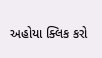અહોયા ક્લિક કરો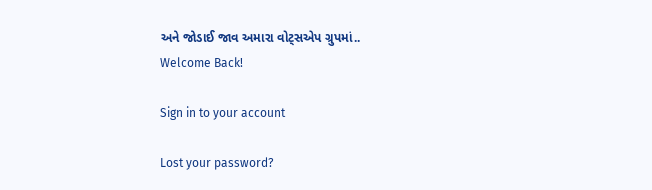અને જોડાઈ જાવ અમારા વોટ્સએપ ગ્રુપમાં..
Welcome Back!

Sign in to your account

Lost your password?